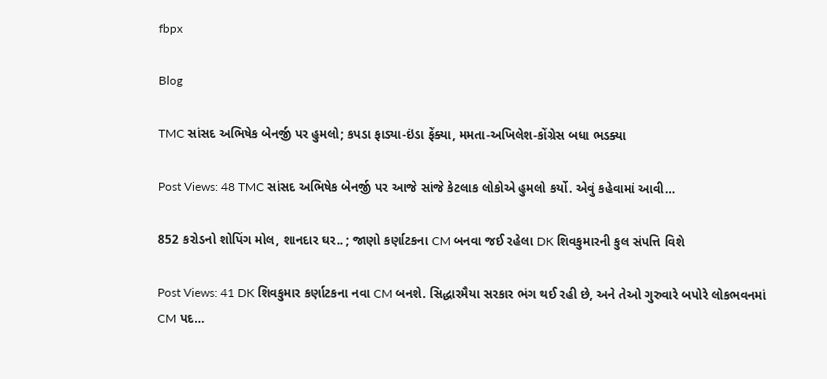fbpx

Blog

TMC સાંસદ અભિષેક બેનર્જી પર હુમલો; કપડા ફાડ્યા-ઇંડા ફેંક્યા, મમતા-અખિલેશ-કોંગ્રેસ બધા ભડક્યા

Post Views: 48 TMC સાંસદ અભિષેક બેનર્જી પર આજે સાંજે કેટલાક લોકોએ હુમલો કર્યો. એવું કહેવામાં આવી…

852 કરોડનો શોપિંગ મોલ, શાનદાર ઘર.. ; જાણો કર્ણાટકના CM બનવા જઈ રહેલા DK શિવકુમારની કુલ સંપત્તિ વિશે

Post Views: 41 DK શિવકુમાર કર્ણાટકના નવા CM બનશે. સિદ્ધારમૈયા સરકાર ભંગ થઈ રહી છે, અને તેઓ ગુરુવારે બપોરે લોકભવનમાં CM પદ…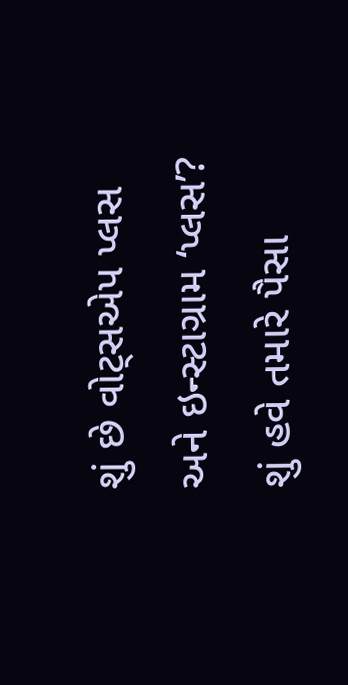શું છે વોટ્સએપ પ્લસ અને ઇન્સ્ટાગ્રામ ‘પ્લસ’? શું હવે તમારે પૈસા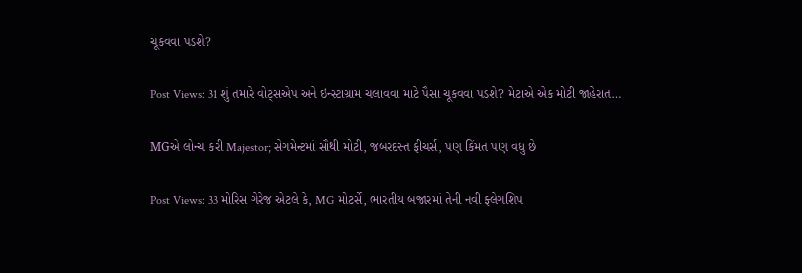ચૂકવવા પડશે?

Post Views: 31 શું તમારે વોટ્સએપ અને ઇન્સ્ટાગ્રામ ચલાવવા માટે પૈસા ચૂકવવા પડશે? મેટાએ એક મોટી જાહેરાત…

MGએ લોન્ચ કરી Majestor; સેગમેન્ટમાં સૌથી મોટી, જબરદસ્ત ફીચર્સ, પણ કિંમત પણ વધુ છે

Post Views: 33 મોરિસ ગેરેજ એટલે કે, MG મોટર્સે, ભારતીય બજારમાં તેની નવી ફ્લેગશિપ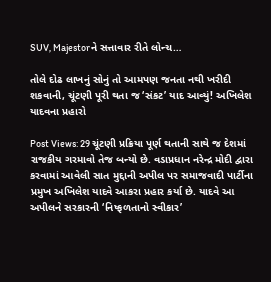SUV, Majestorને સત્તાવાર રીતે લોન્ચ…

તોલે દોઢ લાખનું સોનું તો આમપણ જનતા નથી ખરીદી શકવાની, ચૂંટણી પૂરી થતા જ ‘સંકટ’ યાદ આવ્યું! અખિલેશ યાદવના પ્રહારો

Post Views: 29 ચૂંટણી પ્રક્રિયા પૂર્ણ થતાની સાથે જ દેશમાં રાજકીય ગરમાવો તેજ બન્યો છે. વડાપ્રધાન નરેન્દ્ર મોદી દ્વારા કરવામાં આવેલી સાત મુદ્દાની અપીલ પર સમાજવાદી પાર્ટીના પ્રમુખ અખિલેશ યાદવે આકરા પ્રહાર કર્યા છે. યાદવે આ અપીલને સરકારની ‘નિષ્ફળતાનો સ્વીકાર’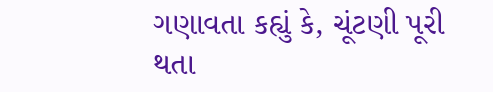ગણાવતા કહ્યું કે, ચૂંટણી પૂરી થતા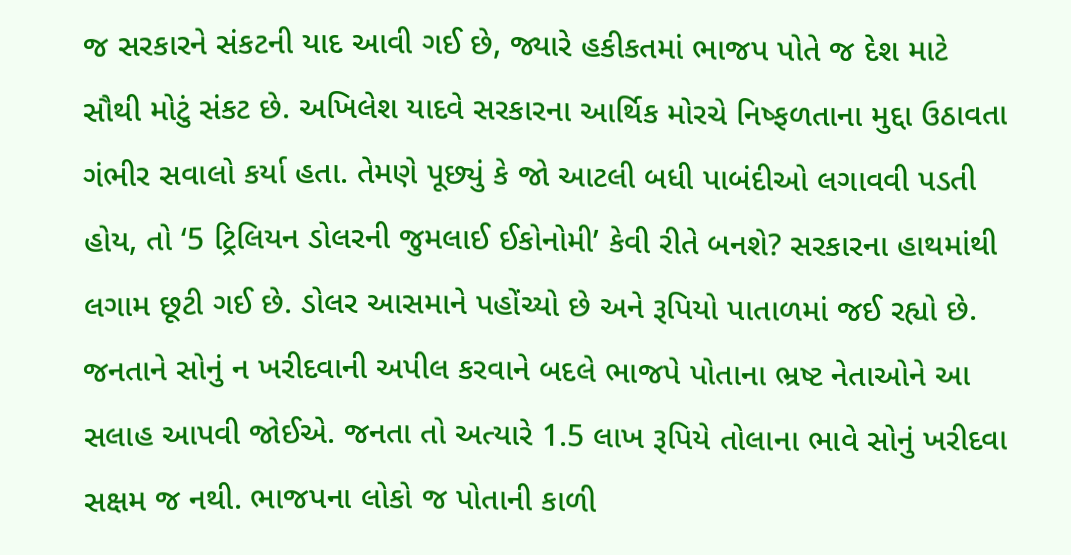જ સરકારને સંકટની યાદ આવી ગઈ છે, જ્યારે હકીકતમાં ભાજપ પોતે જ દેશ માટે સૌથી મોટું સંકટ છે. અખિલેશ યાદવે સરકારના આર્થિક મોરચે નિષ્ફળતાના મુદ્દા ઉઠાવતા ગંભીર સવાલો કર્યા હતા. તેમણે પૂછ્યું કે જો આટલી બધી પાબંદીઓ લગાવવી પડતી હોય, તો ‘5 ટ્રિલિયન ડોલરની જુમલાઈ ઈકોનોમી’ કેવી રીતે બનશે? સરકારના હાથમાંથી લગામ છૂટી ગઈ છે. ડોલર આસમાને પહોંચ્યો છે અને રૂપિયો પાતાળમાં જઈ રહ્યો છે. જનતાને સોનું ન ખરીદવાની અપીલ કરવાને બદલે ભાજપે પોતાના ભ્રષ્ટ નેતાઓને આ સલાહ આપવી જોઈએ. જનતા તો અત્યારે 1.5 લાખ રૂપિયે તોલાના ભાવે સોનું ખરીદવા સક્ષમ જ નથી. ભાજપના લોકો જ પોતાની કાળી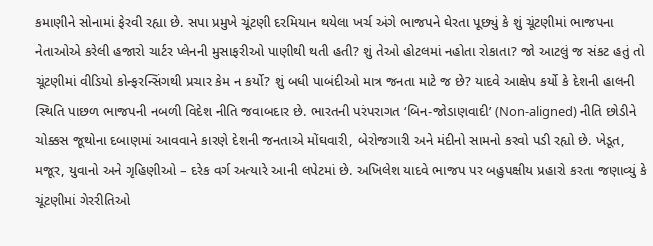કમાણીને સોનામાં ફેરવી રહ્યા છે. સપા પ્રમુખે ચૂંટણી દરમિયાન થયેલા ખર્ચ અંગે ભાજપને ઘેરતા પૂછ્યું કે શું ચૂંટણીમાં ભાજપના નેતાઓએ કરેલી હજારો ચાર્ટર પ્લેનની મુસાફરીઓ પાણીથી થતી હતી? શું તેઓ હોટલમાં નહોતા રોકાતા? જો આટલું જ સંકટ હતું તો ચૂંટણીમાં વીડિયો કોન્ફરન્સિંગથી પ્રચાર કેમ ન કર્યો? શું બધી પાબંદીઓ માત્ર જનતા માટે જ છે? યાદવે આક્ષેપ કર્યો કે દેશની હાલની સ્થિતિ પાછળ ભાજપની નબળી વિદેશ નીતિ જવાબદાર છે. ભારતની પરંપરાગત ‘બિન-જોડાણવાદી’ (Non-aligned) નીતિ છોડીને ચોક્કસ જૂથોના દબાણમાં આવવાને કારણે દેશની જનતાએ મોંઘવારી, બેરોજગારી અને મંદીનો સામનો કરવો પડી રહ્યો છે. ખેડૂત, મજૂર, યુવાનો અને ગૃહિણીઓ – દરેક વર્ગ અત્યારે આની લપેટમાં છે. અખિલેશ યાદવે ભાજપ પર બહુપક્ષીય પ્રહારો કરતા જણાવ્યું કે ચૂંટણીમાં ગેરરીતિઓ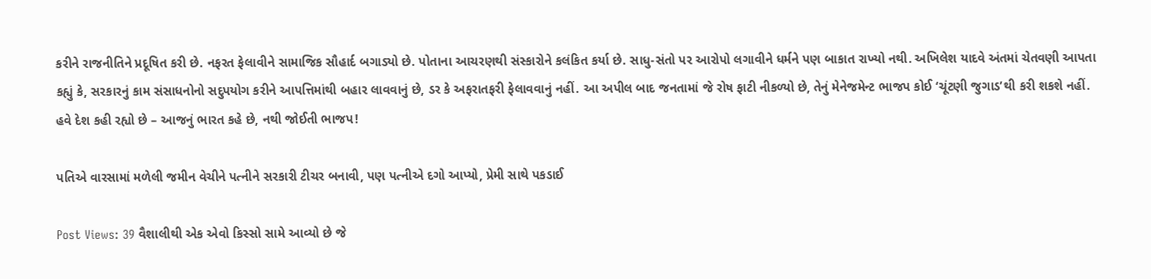કરીને રાજનીતિને પ્રદૂષિત કરી છે. નફરત ફેલાવીને સામાજિક સૌહાર્દ બગાડ્યો છે. પોતાના આચરણથી સંસ્કારોને કલંકિત કર્યા છે. સાધુ-સંતો પર આરોપો લગાવીને ધર્મને પણ બાકાત રાખ્યો નથી. અખિલેશ યાદવે અંતમાં ચેતવણી આપતા કહ્યું કે, સરકારનું કામ સંસાધનોનો સદુપયોગ કરીને આપત્તિમાંથી બહાર લાવવાનું છે, ડર કે અફરાતફરી ફેલાવવાનું નહીં. આ અપીલ બાદ જનતામાં જે રોષ ફાટી નીકળ્યો છે, તેનું મેનેજમેન્ટ ભાજપ કોઈ ‘ચૂંટણી જુગાડ’થી કરી શકશે નહીં. હવે દેશ કહી રહ્યો છે – આજનું ભારત કહે છે, નથી જોઈતી ભાજપ!

પતિએ વારસામાં મળેલી જમીન વેચીને પત્નીને સરકારી ટીચર બનાવી, પણ પત્નીએ દગો આપ્યો, પ્રેમી સાથે પકડાઈ

Post Views: 39 વૈશાલીથી એક એવો કિસ્સો સામે આવ્યો છે જે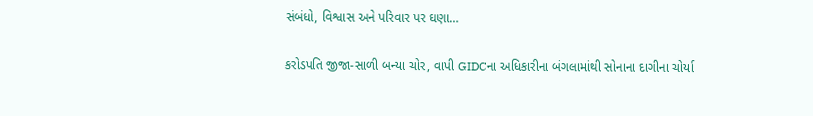સંબંધો, વિશ્વાસ અને પરિવાર પર ઘણા…

કરોડપતિ જીજા-સાળી બન્યા ચોર, વાપી GIDCના અધિકારીના બંગલામાંથી સોનાના દાગીના ચોર્યા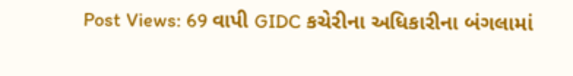Post Views: 69 વાપી GIDC કચેરીના અધિકારીના બંગલામાં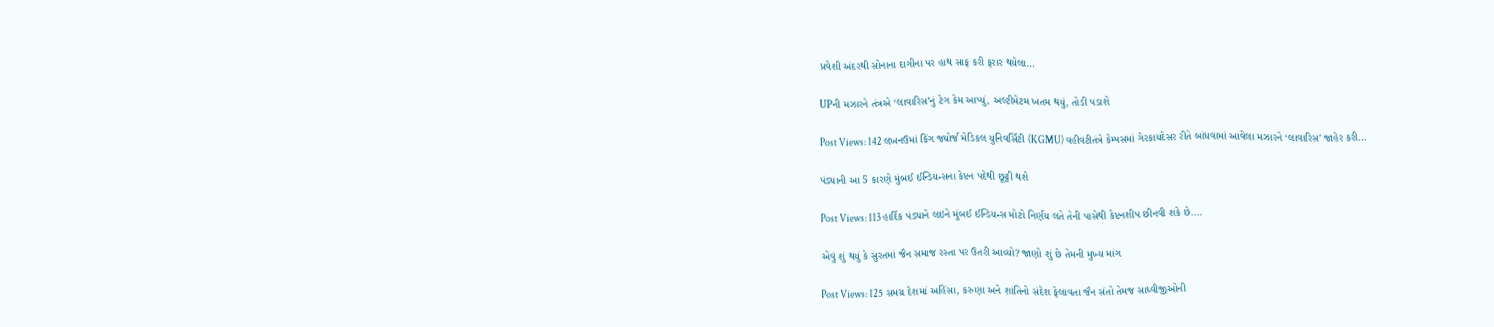પ્રવેશી અંદરથી સોનાના દાગીના પર હાથ સાફ કરી ફરાર થયેલા…

UPની મઝારને તંત્રએ ‘લાવારિસ’નું ટેગ કેમ આપ્યું, અલ્ટીમેટમ ખતમ થયું, તોડી પડાશે

Post Views: 142 લખનઉમાં કિંગ જ્યોર્જ મેડિકલ યુનિવર્સિટી (KGMU) વહીવટીતંત્રે કેમ્પસમાં ગેરકાયદેસર રીતે બાંધવામાં આવેલા મઝારને ‘લાવારિસ’ જાહેર કરી…

પંડ્યાની આ 5 કારણે મુંબઈ ઈન્ડિયન્સના કેપ્ટન પદેથી છૂટ્ટી થશે

Post Views: 113 હાર્દિક પંડ્યાને લઇને મુંબઈ ઈન્ડિયન્સ મોટો નિર્ણય લતે તેની પાસેથી કેપ્ટનશીપ છીનવી શકે છે.…

એવું શું થયું કે સુરતમાં જૈન સમાજ રસ્તા પર ઉતરી આવ્યો? જાણો શું છે તેમની મુખ્ય માંગ

Post Views: 125 સમગ્ર દેશમાં અહિંસા, કરુણા અને શાંતિનો સંદેશ ફેલાવતા જૈન સંતો તેમજ સાધ્વીજીઓની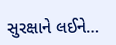સુરક્ષાને લઈને…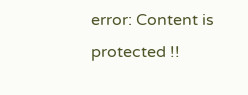error: Content is protected !!